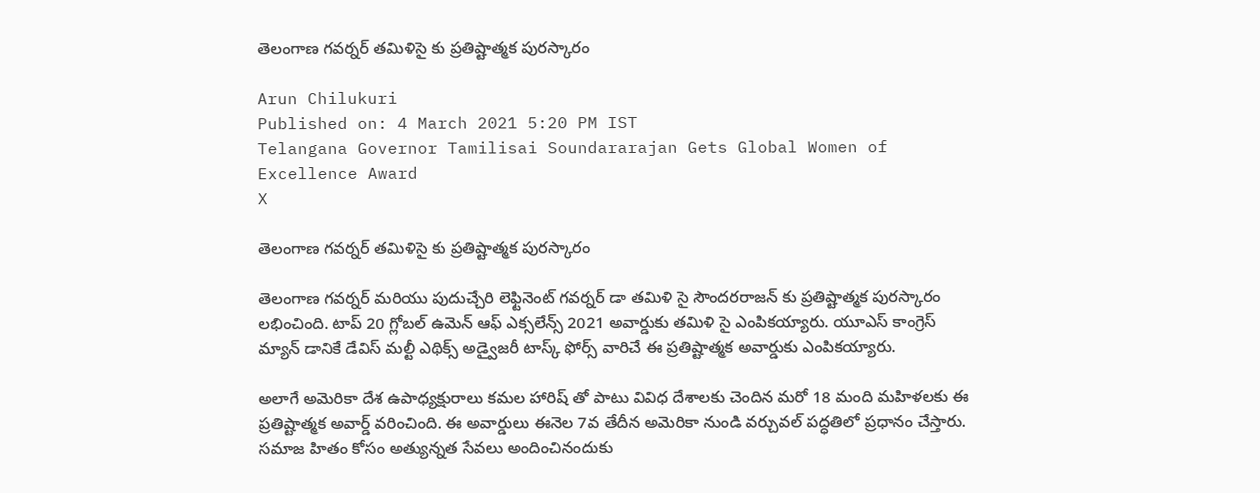తెలంగాణ గవర్నర్ తమిళిసై కు ప్రతిష్టాత్మక పురస్కారం

Arun Chilukuri
Published on: 4 March 2021 5:20 PM IST
Telangana Governor Tamilisai Soundararajan Gets Global Women of Excellence Award
X

తెలంగాణ గవర్నర్ తమిళిసై కు ప్రతిష్టాత్మక పురస్కారం

తెలంగాణ గవర్నర్ మరియు పుదుచ్చేరి లెఫ్టినెంట్ గవర్నర్ డా తమిళి సై సౌందరరాజన్ కు ప్రతిష్టాత్మక పురస్కారం లభించింది. టాప్ 20 గ్లోబల్ ఉమెన్ ఆఫ్ ఎక్సలేన్స్ 2021 అవార్డుకు తమిళి సై ఎంపికయ్యారు. యూఎస్ కాంగ్రెస్ మ్యాన్ డానికే డేవిస్ మల్టీ ఎథిక్స్ అడ్వైజరీ టాస్క్ ఫోర్స్ వారిచే ఈ ప్రతిష్టాత్మక అవార్డుకు ఎంపికయ్యారు.

అలాగే అమెరికా దేశ ఉపాధ్యక్షురాలు కమల హారిష్ తో పాటు వివిధ దేశాలకు చెందిన మరో 18 మంది మహిళలకు ఈ ప్రతిష్టాత్మక అవార్డ్ వరించింది. ఈ అవార్డులు ఈనెల 7వ తేదీన అమెరికా నుండి వర్చువల్ పద్ధతిలో ప్రధానం చేస్తారు. సమాజ హితం కోసం అత్యున్నత సేవలు అందించినందుకు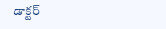డాక్టర్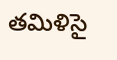తమిళిసై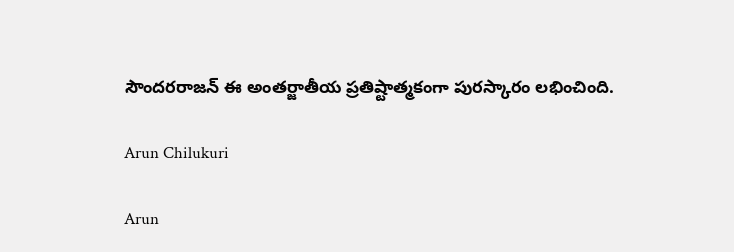సౌందరరాజన్ ఈ అంతర్జాతీయ ప్రతిష్టాత్మకంగా పురస్కారం లభించింది.

Arun Chilukuri

Arun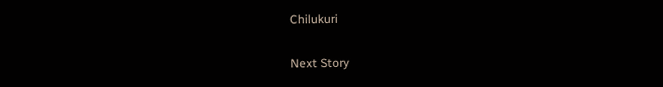Chilukuri

Next Story